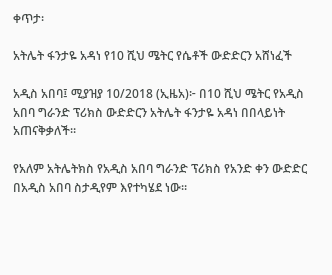ቀጥታ፡

አትሌት ፋንታዬ አዳነ የ10 ሺህ ሜትር የሴቶች ውድድርን አሸነፈች

አዲስ አበባ፤ ሚያዝያ 10/2018 (ኢዜአ)፦ በ10 ሺህ ሜትር የአዲስ አበባ ግራንድ ፕሪክስ ውድድርን አትሌት ፋንታዬ አዳነ በበላይነት አጠናቅቃለች።

የአለም አትሌትክስ የአዲስ አበባ ግራንድ ፕሪክስ የአንድ ቀን ውድድር በአዲስ አበባ ስታዲየም እየተካሄደ ነው።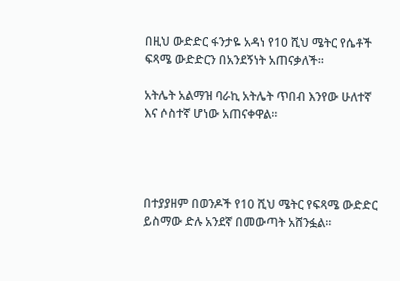በዚህ ውድድር ፋንታዬ አዳነ የ10 ሺህ ሜትር የሴቶች ፍጻሜ ውድድርን በአንደኝነት አጠናቃለች።

አትሌት አልማዝ ባራኪ አትሌት ጥበብ እንየው ሁለተኛ እና ሶስተኛ ሆነው አጠናቀዋል።




በተያያዘም በወንዶች የ10 ሺህ ሜትር የፍጻሜ ውድድር ይስማው ድሉ አንደኛ በመውጣት አሸንፏል።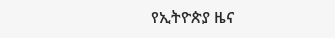የኢትዮጵያ ዜና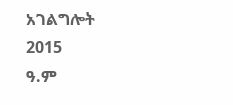አገልግሎት
2015
ዓ.ም